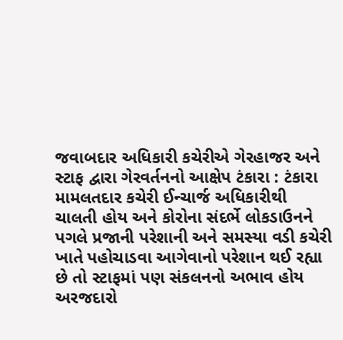જવાબદાર અધિકારી કચેરીએ ગેરહાજર અને સ્ટાફ દ્વારા ગેરવર્તનનો આક્ષેપ ટંકારા : ટંકારા મામલતદાર કચેરી ઈન્ચાર્જ અધિકારીથી ચાલતી હોય અને કોરોના સંદર્ભે લોકડાઉનને પગલે પ્રજાની પરેશાની અને સમસ્યા વડી કચેરી ખાતે પહોચાડવા આગેવાનો પરેશાન થઈ રહ્યા છે તો સ્ટાફમાં પણ સંકલનનો અભાવ હોય અરજદારો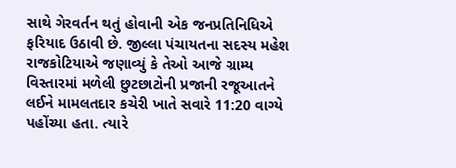સાથે ગેરવર્તન થતું હોવાની એક જનપ્રતિનિધિએ ફરિયાદ ઉઠાવી છે. જીલ્લા પંચાયતના સદસ્ય મહેશ રાજકોટિયાએ જણાવ્યું કે તેઓ આજે ગ્રામ્ય વિસ્તારમાં મળેલી છુટછાટોની પ્રજાની રજૂઆતને લઈને મામલતદાર કચેરી ખાતે સવારે 11:20 વાગ્યે પહોંચ્યા હતા. ત્યારે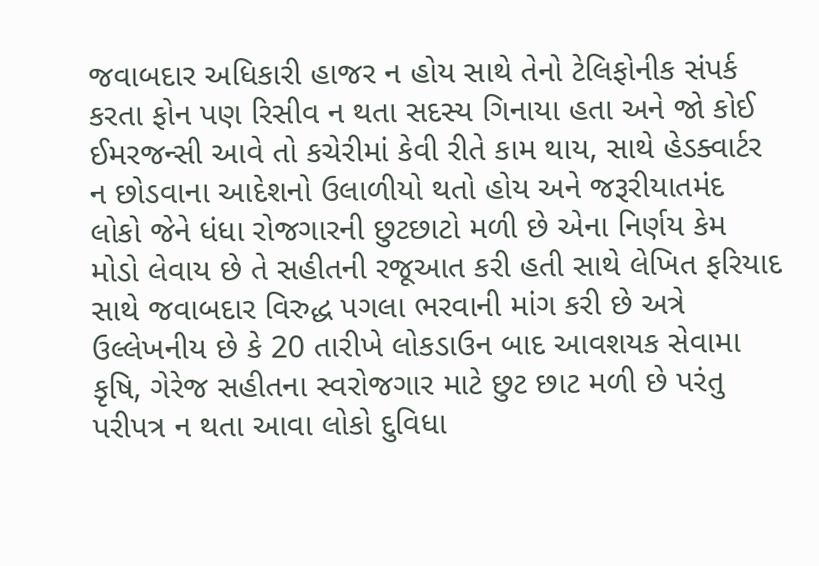જવાબદાર અધિકારી હાજર ન હોય સાથે તેનો ટેલિફોનીક સંપર્ક કરતા ફોન પણ રિસીવ ન થતા સદસ્ય ગિનાયા હતા અને જો કોઈ ઈમરજન્સી આવે તો કચેરીમાં કેવી રીતે કામ થાય, સાથે હેડક્વાર્ટર ન છોડવાના આદેશનો ઉલાળીયો થતો હોય અને જરૂરીયાતમંદ લોકો જેને ધંધા રોજગારની છુટછાટો મળી છે એના નિર્ણય કેમ મોડો લેવાય છે તે સહીતની રજૂઆત કરી હતી સાથે લેખિત ફરિયાદ સાથે જવાબદાર વિરુદ્ધ પગલા ભરવાની માંગ કરી છે અત્રે ઉલ્લેખનીય છે કે 20 તારીખે લોકડાઉન બાદ આવશયક સેવામા કૃષિ, ગેરેજ સહીતના સ્વરોજગાર માટે છુટ છાટ મળી છે પરંતુ પરીપત્ર ન થતા આવા લોકો દુવિધા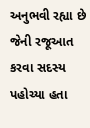અનુભવી રહ્યા છે જેની રજૂઆત કરવા સદસ્ય પહોચ્યા હતા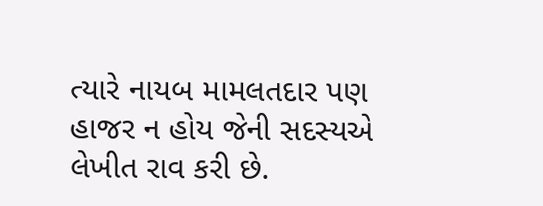ત્યારે નાયબ મામલતદાર પણ હાજર ન હોય જેની સદસ્યએ લેખીત રાવ કરી છે.